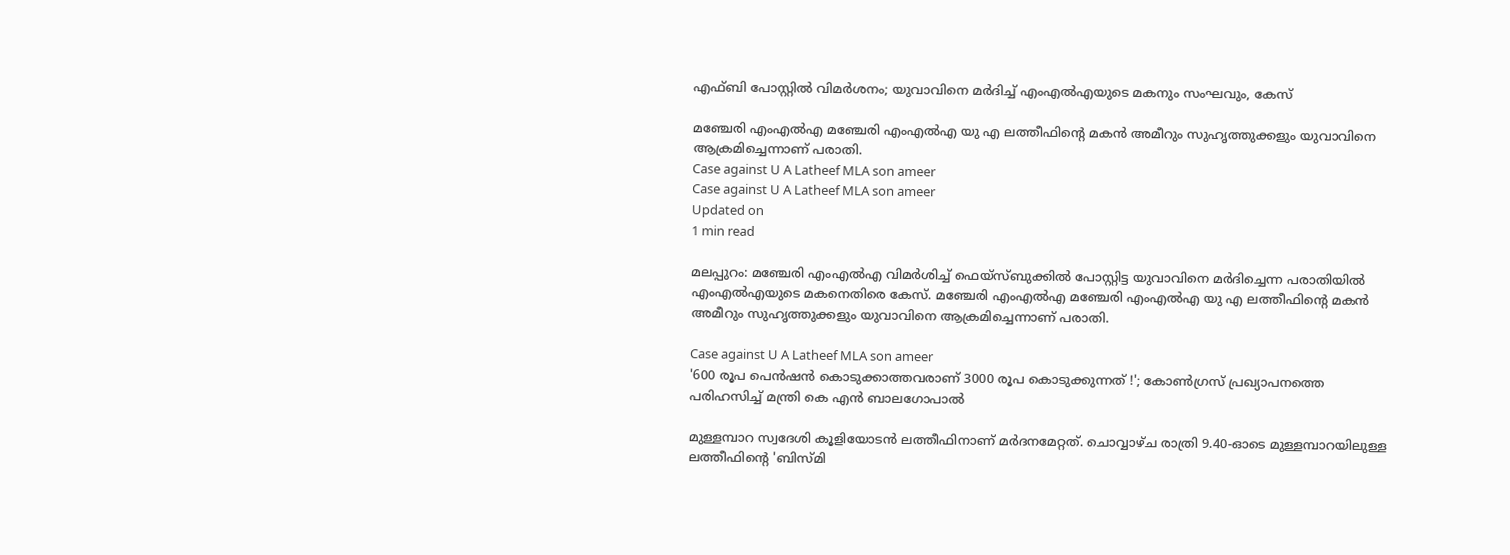എഫ്ബി പോസ്റ്റില്‍ വിമര്‍ശനം; യുവാവിനെ മര്‍ദിച്ച് എംഎല്‍എയുടെ മകനും സംഘവും, കേസ്

മഞ്ചേരി എംഎല്‍എ മഞ്ചേരി എംഎല്‍എ യു എ ലത്തീഫിന്റെ മകന്‍ അമീറും സുഹൃത്തുക്കളും യുവാവിനെ ആക്രമിച്ചെന്നാണ് പരാതി.
Case against U A Latheef MLA son ameer
Case against U A Latheef MLA son ameer
Updated on
1 min read

മലപ്പുറം: മഞ്ചേരി എംഎല്‍എ വിമര്‍ശിച്ച് ഫെയ്‌സ്ബുക്കില്‍ പോസ്റ്റിട്ട യുവാവിനെ മര്‍ദിച്ചെന്ന പരാതിയില്‍ എംഎല്‍എയുടെ മകനെതിരെ കേസ്. മഞ്ചേരി എംഎല്‍എ മഞ്ചേരി എംഎല്‍എ യു എ ലത്തീഫിന്റെ മകന്‍ അമീറും സുഹൃത്തുക്കളും യുവാവിനെ ആക്രമിച്ചെന്നാണ് പരാതി.

Case against U A Latheef MLA son ameer
'600 രൂപ പെന്‍ഷന്‍ കൊടുക്കാത്തവരാണ് 3000 രൂപ കൊടുക്കുന്നത് !'; കോണ്‍ഗ്രസ് പ്രഖ്യാപനത്തെ പരിഹസിച്ച് മന്ത്രി കെ എന്‍ ബാലഗോപാല്‍

മുള്ളമ്പാറ സ്വദേശി കൂളിയോടന്‍ ലത്തീഫിനാണ് മര്‍ദനമേറ്റത്. ചൊവ്വാഴ്ച രാത്രി 9.40-ഓടെ മുള്ളമ്പാറയിലുള്ള ലത്തീഫിന്റെ 'ബിസ്മി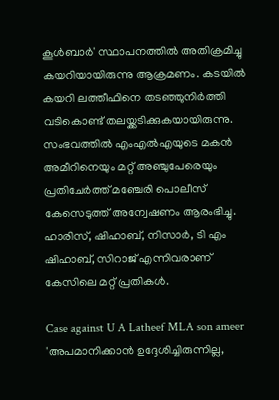കൂള്‍ബാര്‍' സ്ഥാപനത്തില്‍ അതിക്രമിച്ചു കയറിയായിരുന്നു ആക്രമണം. കടയില്‍ കയറി ലത്തീഫിനെ തടഞ്ഞുനിര്‍ത്തി വടികൊണ്ട് തലയ്ക്കടിക്കുകയായിരുന്നു. സംഭവത്തില്‍ എംഎല്‍എയുടെ മകന്‍ അമീറിനെയും മറ്റ് അഞ്ചുപേരെയും പ്രതിചേര്‍ത്ത് മഞ്ചേരി പൊലീസ് കേസെടുത്ത് അന്വേഷണം ആരംഭിച്ചു. ഹാരിസ്, ഷിഹാബ്, നിസാര്‍, ടി എം ഷിഹാബ്, സിറാജ് എന്നിവരാണ് കേസിലെ മറ്റ് പ്രതികള്‍.

Case against U A Latheef MLA son ameer
'അപമാനിക്കാന്‍ ഉദ്ദേശിച്ചിരുന്നില്ല,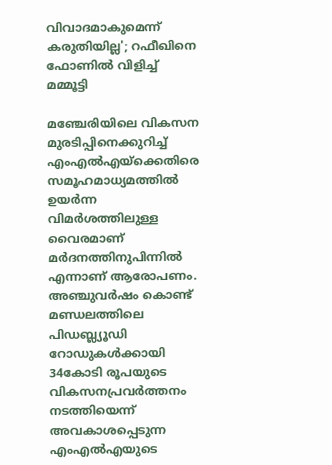വിവാദമാകുമെന്ന് കരുതിയില്ല'; റഫീഖിനെ ഫോണില്‍ വിളിച്ച് മമ്മൂട്ടി

മഞ്ചേരിയിലെ വികസന മുരടിപ്പിനെക്കുറിച്ച് എംഎല്‍എയ്‌ക്കെതിരെ സമൂഹമാധ്യമത്തില്‍ ഉയര്‍ന്ന വിമര്‍ശത്തിലുള്ള വൈരമാണ് മര്‍ദനത്തിനുപിന്നില്‍ എന്നാണ് ആരോപണം. അഞ്ചുവര്‍ഷം കൊണ്ട് മണ്ഡലത്തിലെ പിഡബ്ല്യൂഡി റോഡുകള്‍ക്കായി 34കോടി രൂപയുടെ വികസനപ്രവര്‍ത്തനം നടത്തിയെന്ന് അവകാശപ്പെടുന്ന എംഎല്‍എയുടെ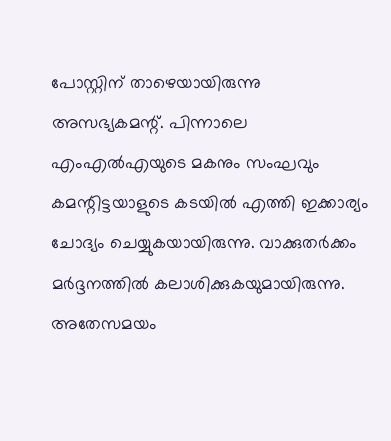പോസ്റ്റിന് താഴെയായിരുന്നു അസഭ്യകമന്റ്. പിന്നാലെ എംഎല്‍എയുടെ മകനും സംഘവും കമന്റിട്ടയാളുടെ കടയില്‍ എത്തി ഇക്കാര്യം ചോദ്യം ചെയ്യുകയായിരുന്നു. വാക്കുതര്‍ക്കം മര്‍ദ്ദനത്തില്‍ കലാശിക്കുകയുമായിരുന്നു. അതേസമയം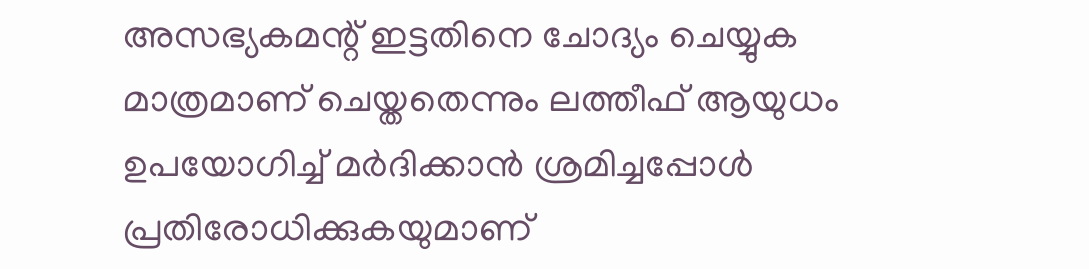അസഭ്യകമന്റ് ഇട്ടതിനെ ചോദ്യം ചെയ്യുക മാത്രമാണ് ചെയ്തതെന്നും ലത്തീഫ് ആയുധം ഉപയോഗിച്ച് മര്‍ദിക്കാന്‍ ശ്രമിച്ചപ്പോള്‍ പ്രതിരോധിക്കുകയുമാണ്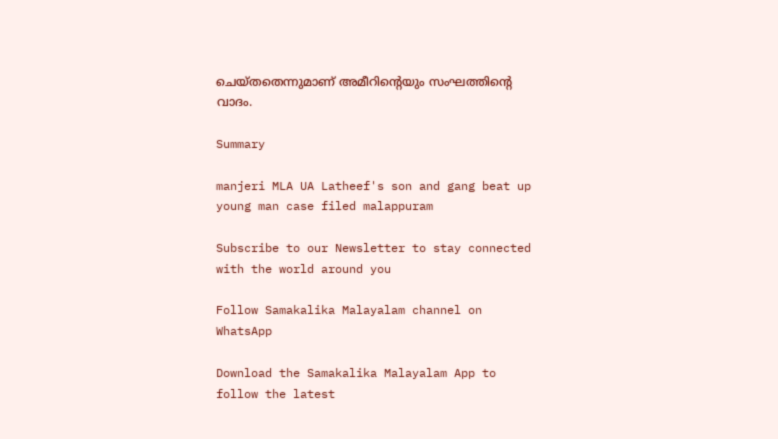ചെയ്തതെന്നുമാണ് അമീറിന്റെയും സംഘത്തിന്റെ വാദം.

Summary

manjeri MLA UA Latheef's son and gang beat up young man case filed malappuram

Subscribe to our Newsletter to stay connected with the world around you

Follow Samakalika Malayalam channel on WhatsApp

Download the Samakalika Malayalam App to follow the latest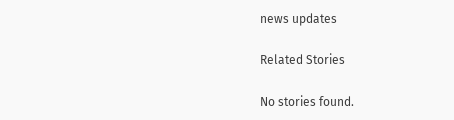news updates

Related Stories

No stories found.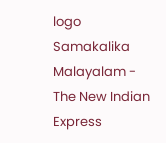logo
Samakalika Malayalam - The New Indian Express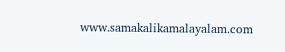www.samakalikamalayalam.com